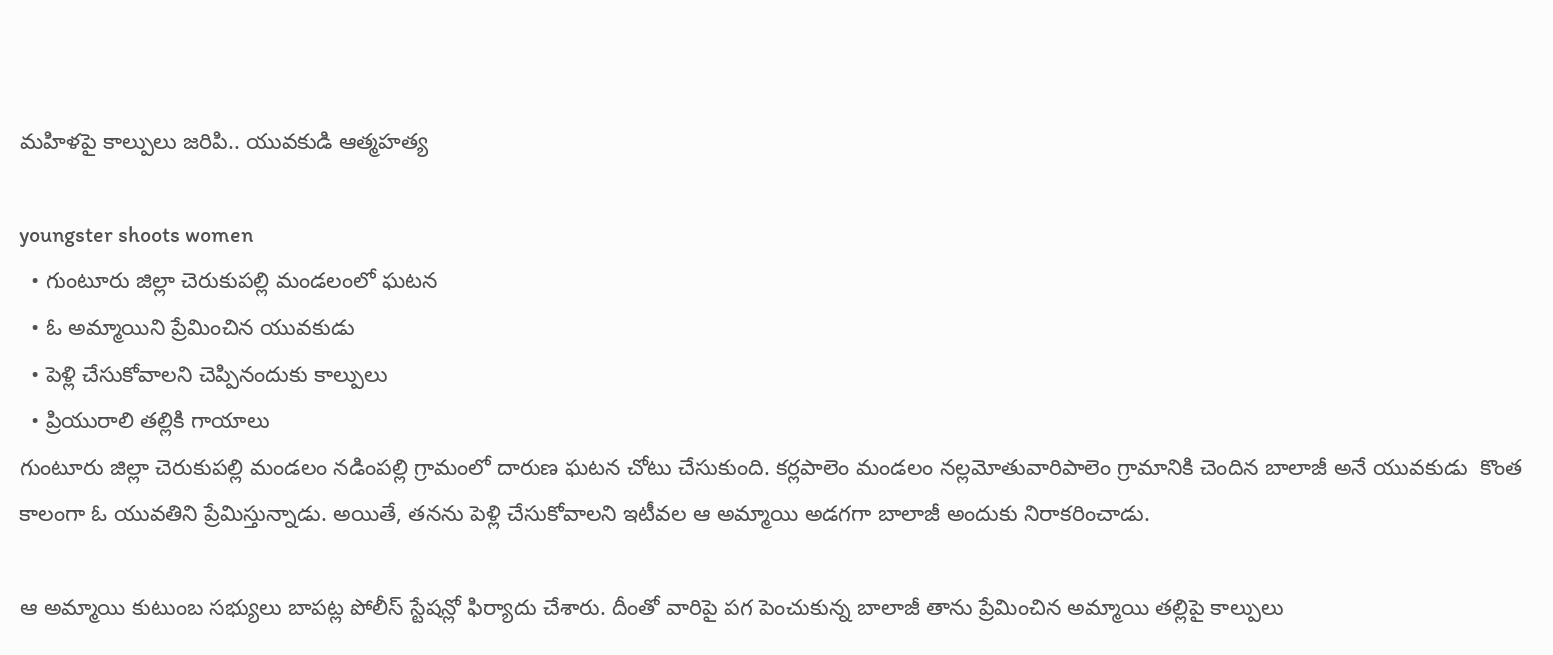మహిళపై కాల్పులు జరిపి.. యువకుడి ఆత్మహత్య

youngster shoots women
  • గుంటూరు జిల్లా చెరుకుపల్లి మండలంలో ఘటన
  • ఓ అమ్మాయిని ప్రేమించిన యువకుడు
  • పెళ్లి చేసుకోవాలని చెప్పినందుకు కాల్పులు
  • ప్రియురాలి తల్లికి గాయాలు
గుంటూరు జిల్లా చెరుకుపల్లి మండలం నడింపల్లి గ్రామంలో దారుణ ఘటన చోటు చేసుకుంది. కర్లపాలెం మండలం నల్లమోతువారిపాలెం గ్రామానికి చెందిన బాలాజీ అనే యువకుడు  కొంత కాలంగా ఓ యువతిని ప్రేమిస్తున్నాడు. అయితే, తనను పెళ్లి చేసుకోవాలని ఇటీవల ఆ అమ్మాయి అడగగా బాలాజీ అందుకు నిరాకరించాడు.

ఆ అమ్మాయి కుటుంబ సభ్యులు బాపట్ల పోలీస్‌ స్టేషన్లో ఫిర్యాదు చేశారు. దీంతో వారిపై పగ పెంచుకున్న బాలాజీ తాను ప్రేమించిన అమ్మాయి తల్లిపై కాల్పులు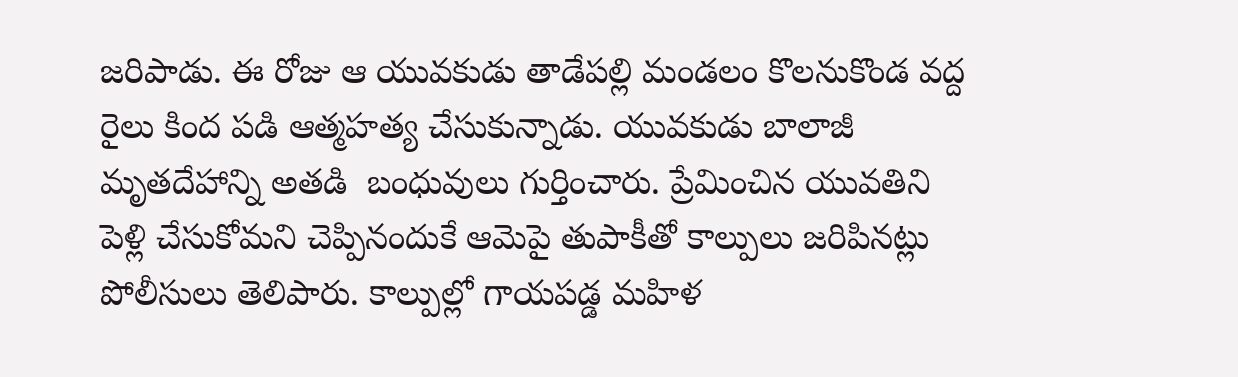జరిపాడు. ఈ రోజు ఆ యువకుడు తాడేపల్లి మండలం కొలనుకొండ వద్ద రైలు కింద పడి ఆత్మహత్య చేసుకున్నాడు. యువకుడు బాలాజీ మృతదేహాన్ని అతడి  బంధువులు గుర్తించారు. ప్రేమించిన యువతిని పెళ్లి చేసుకోమని చెప్పినందుకే ఆమెపై తుపాకీతో కాల్పులు జరిపినట్లు పోలీసులు తెలిపారు. కాల్పుల్లో గాయపడ్డ మహిళ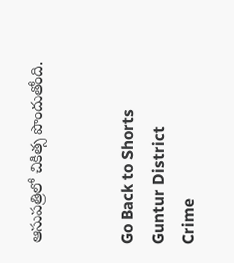ఆసుపత్రిలో చికిత్స పొందుతోంది.


Go Back to Shorts
Guntur District
Crime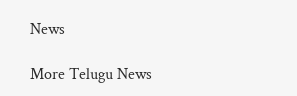News

More Telugu News